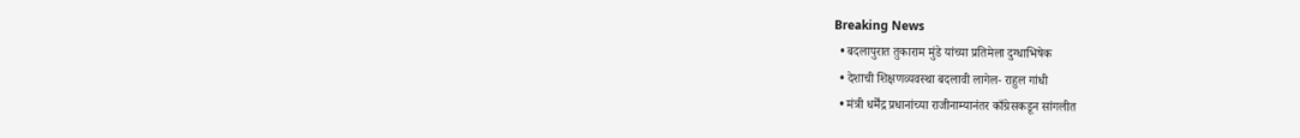Breaking News
  • बदलापुरात तुकाराम मुंडे यांच्या प्रतिमेला दुग्धाभिषेक
  • देशाची शिक्षणव्यवस्था बदलावी लागेल- राहुल गांधी
  • मंत्री धर्मेंद्र प्रधानांच्या राजीनाम्यानंतर काँग्रेसकडून सांगलीत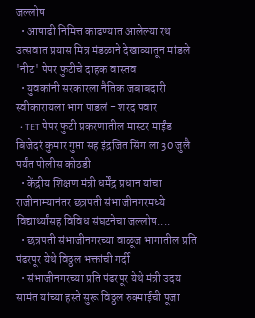जल्लोष
  • आषाढी निमित्त काढण्यात आलेल्या रथ उत्सवात प्रयास मित्र मंडळाने देखाव्यातून मांडले 'नीट' पेपर फुटीचे दाहक वास्तव
  • युवकांनी सरकारला नैतिक जबाबदारी स्वीकारायला भाग पाडलं - शरद पवार
  • TET पेपर फुटी प्रकरणातील मास्टर माईंड बिजेदरं कुमार गुप्ता सह इंद्रजित सिंग ला 30 जुलै पर्यंत पोलीस कोठडी
  • केंद्रीय शिक्षण मंत्री धर्मेंद्र प्रधान यांचा राजीनाम्यानंतर छत्रपती संभाजीनगरमध्ये विद्यार्थ्यांसह विविध संघटनेचा जल्लोष....
  • छत्रपती संभाजीनगरच्या वाळूज भागातील प्रति पंढरपूर येथे विठ्ठल भक्तांची गर्दी
  • संभाजीनगरच्या प्रति पंढरपूर येथे मंत्री उदय सामंत यांच्या हस्ते सुरू विठ्ठल रुक्माईची पूजा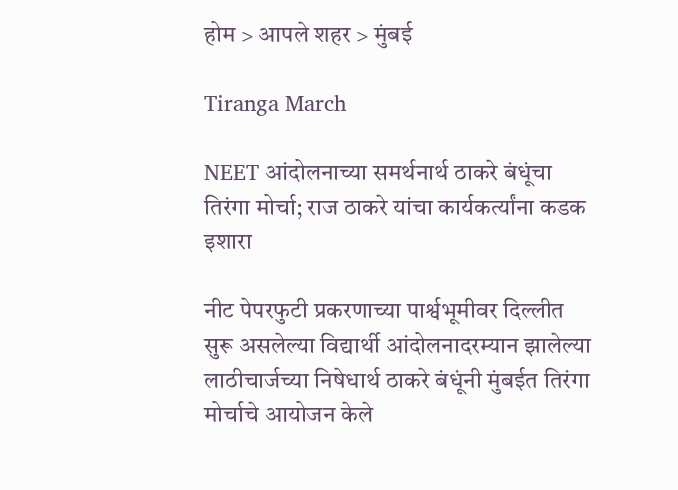होम > आपले शहर > मुंबई

Tiranga March

NEET आंदोलनाच्या समर्थनार्थ ठाकरे बंधूंचा तिरंगा मोर्चा; राज ठाकरे यांचा कार्यकर्त्यांना कडक इशारा

नीट पेपरफुटी प्रकरणाच्या पार्श्वभूमीवर दिल्लीत सुरू असलेल्या विद्यार्थी आंदोलनादरम्यान झालेल्या लाठीचार्जच्या निषेधार्थ ठाकरे बंधूंनी मुंबईत तिरंगा मोर्चाचे आयोजन केले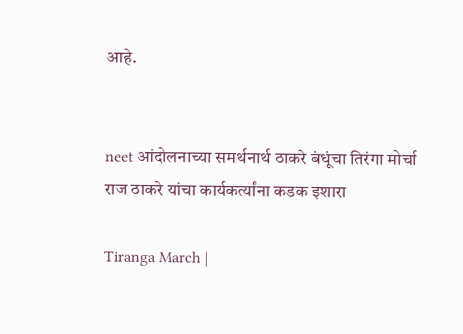आहे.


neet आंदोलनाच्या समर्थनार्थ ठाकरे बंधूंचा तिरंगा मोर्चा राज ठाकरे यांचा कार्यकर्त्यांना कडक इशारा

Tiranga March |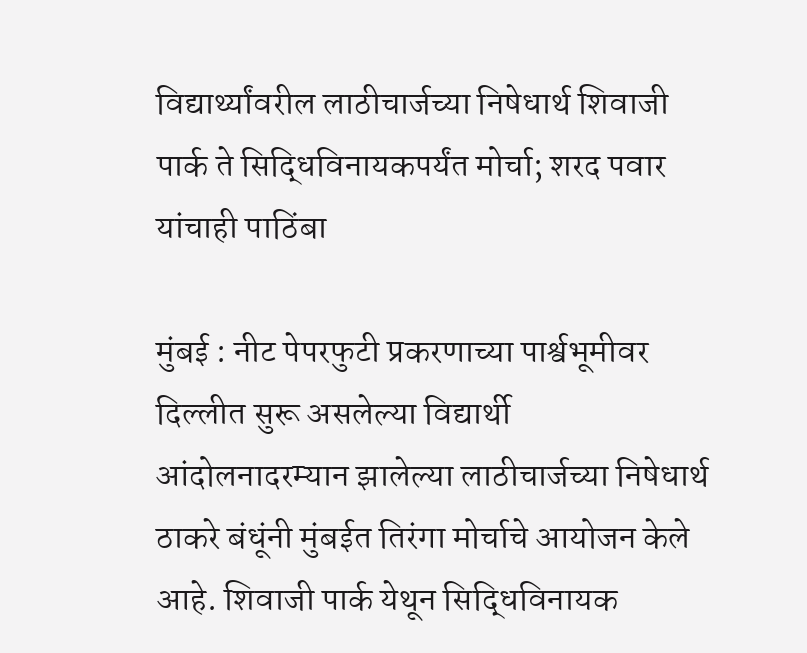विद्यार्थ्यांवरील लाठीचार्जच्या निषेधार्थ शिवाजी पार्क ते सिद्धिविनायकपर्यंत मोर्चा; शरद पवार यांचाही पाठिंबा

मुंबई : नीट पेपरफुटी प्रकरणाच्या पार्श्वभूमीवर दिल्लीत सुरू असलेल्या विद्यार्थी आंदोलनादरम्यान झालेल्या लाठीचार्जच्या निषेधार्थ ठाकरे बंधूंनी मुंबईत तिरंगा मोर्चाचे आयोजन केले आहे. शिवाजी पार्क येथून सिद्धिविनायक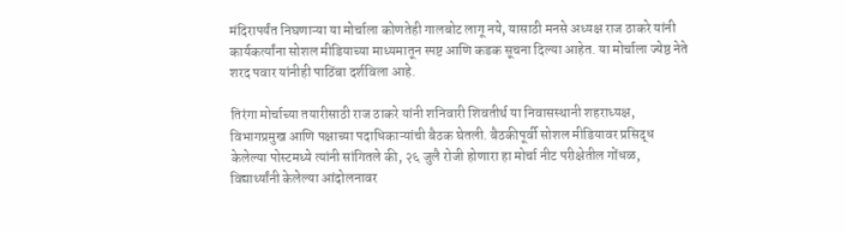मंदिरापर्यंत निघणाऱ्या या मोर्चाला कोणतेही गालबोट लागू नये, यासाठी मनसे अध्यक्ष राज ठाकरे यांनी कार्यकर्त्यांना सोशल मीडियाच्या माध्यमातून स्पष्ट आणि कडक सूचना दिल्या आहेत. या मोर्चाला ज्येष्ठ नेते शरद पवार यांनीही पाठिंबा दर्शविला आहे.

तिरंगा मोर्चाच्या तयारीसाठी राज ठाकरे यांनी शनिवारी शिवतीर्थ या निवासस्थानी शहराध्यक्ष, विभागप्रमुख आणि पक्षाच्या पदाधिकाऱ्यांची बैठक घेतली. बैठकीपूर्वी सोशल मीडियावर प्रसिद्ध केलेल्या पोस्टमध्ये त्यांनी सांगितले की, २६ जुलै रोजी होणारा हा मोर्चा नीट परीक्षेतील गोंधळ, विद्यार्थ्यांनी केलेल्या आंदोलनावर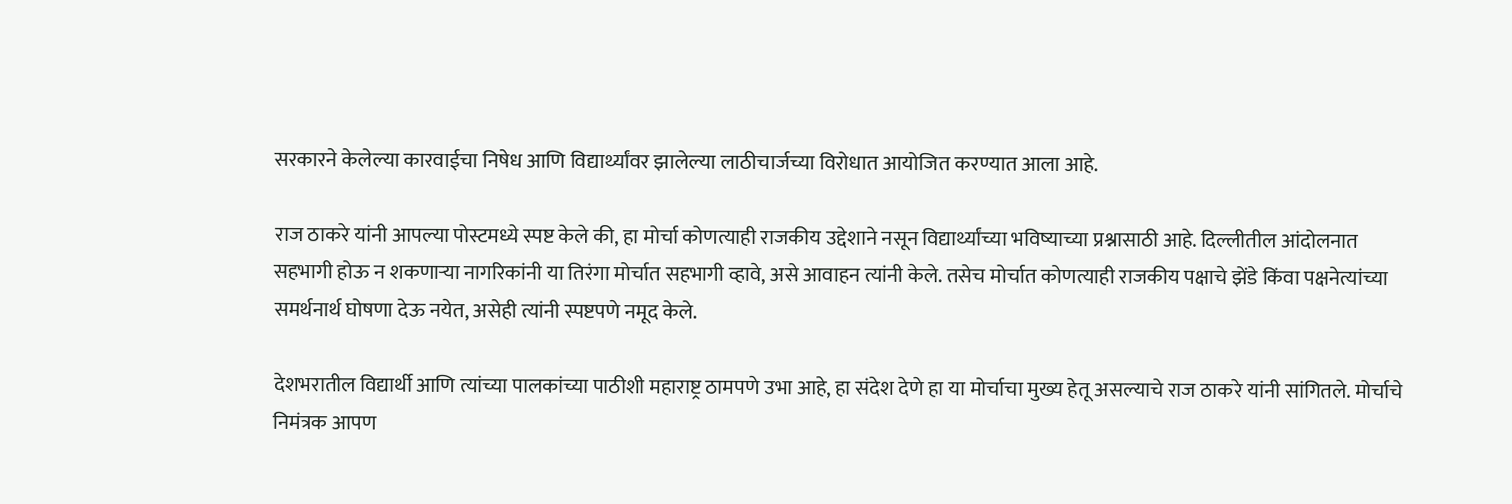सरकारने केलेल्या कारवाईचा निषेध आणि विद्यार्थ्यांवर झालेल्या लाठीचार्जच्या विरोधात आयोजित करण्यात आला आहे.

राज ठाकरे यांनी आपल्या पोस्टमध्ये स्पष्ट केले की, हा मोर्चा कोणत्याही राजकीय उद्देशाने नसून विद्यार्थ्यांच्या भविष्याच्या प्रश्नासाठी आहे. दिल्लीतील आंदोलनात सहभागी होऊ न शकणाऱ्या नागरिकांनी या तिरंगा मोर्चात सहभागी व्हावे, असे आवाहन त्यांनी केले. तसेच मोर्चात कोणत्याही राजकीय पक्षाचे झेंडे किंवा पक्षनेत्यांच्या समर्थनार्थ घोषणा देऊ नयेत, असेही त्यांनी स्पष्टपणे नमूद केले.

देशभरातील विद्यार्थी आणि त्यांच्या पालकांच्या पाठीशी महाराष्ट्र ठामपणे उभा आहे, हा संदेश देणे हा या मोर्चाचा मुख्य हेतू असल्याचे राज ठाकरे यांनी सांगितले. मोर्चाचे निमंत्रक आपण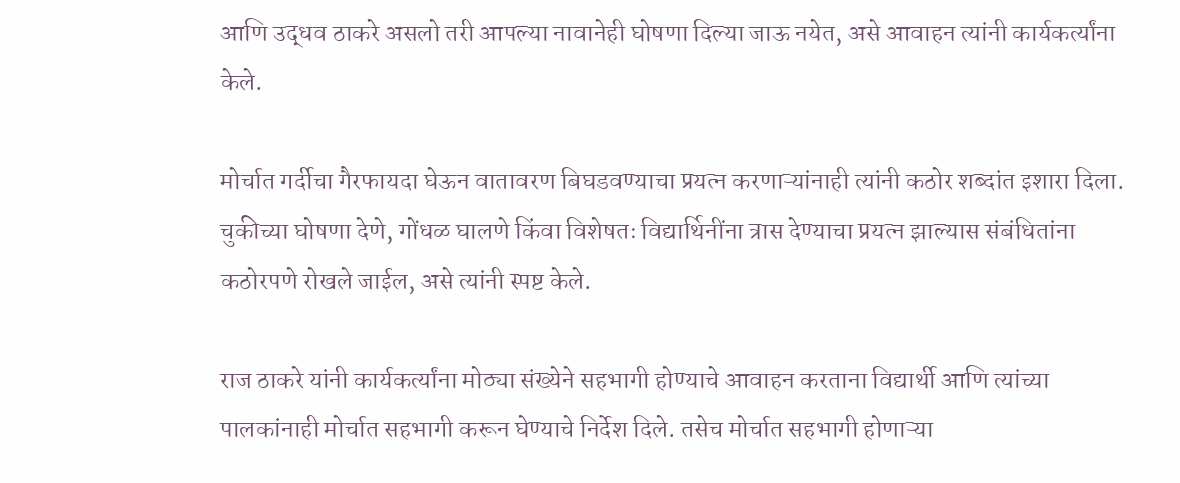आणि उद्धव ठाकरे असलो तरी आपल्या नावानेही घोषणा दिल्या जाऊ नयेत, असे आवाहन त्यांनी कार्यकर्त्यांना केले.

मोर्चात गर्दीचा गैरफायदा घेऊन वातावरण बिघडवण्याचा प्रयत्न करणाऱ्यांनाही त्यांनी कठोर शब्दांत इशारा दिला. चुकीच्या घोषणा देणे, गोंधळ घालणे किंवा विशेषतः विद्यार्थिनींना त्रास देण्याचा प्रयत्न झाल्यास संबंधितांना कठोरपणे रोखले जाईल, असे त्यांनी स्पष्ट केले.

राज ठाकरे यांनी कार्यकर्त्यांना मोठ्या संख्येने सहभागी होण्याचे आवाहन करताना विद्यार्थी आणि त्यांच्या पालकांनाही मोर्चात सहभागी करून घेण्याचे निर्देश दिले. तसेच मोर्चात सहभागी होणाऱ्या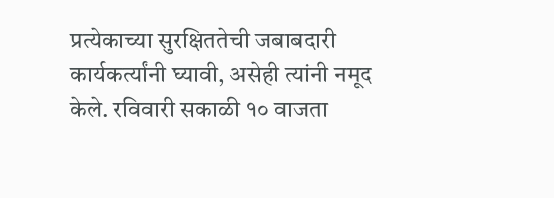प्रत्येकाच्या सुरक्षिततेची जबाबदारी कार्यकर्त्यांनी घ्यावी, असेही त्यांनी नमूद केले. रविवारी सकाळी १० वाजता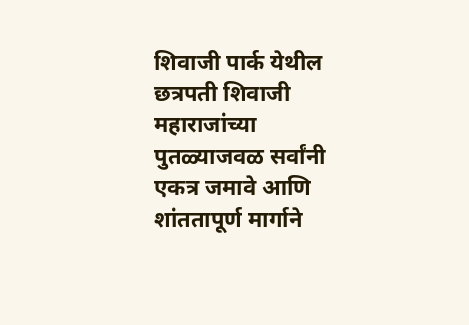शिवाजी पार्क येथील छत्रपती शिवाजी महाराजांच्या पुतळ्याजवळ सर्वांनी एकत्र जमावे आणि शांततापूर्ण मार्गाने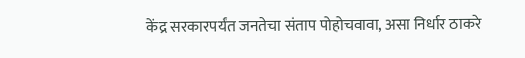केंद्र सरकारपर्यंत जनतेचा संताप पोहोचवावा, असा निर्धार ठाकरे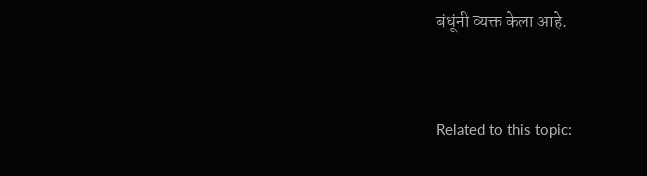बंधूंनी व्यक्त केला आहे.



Related to this topic: